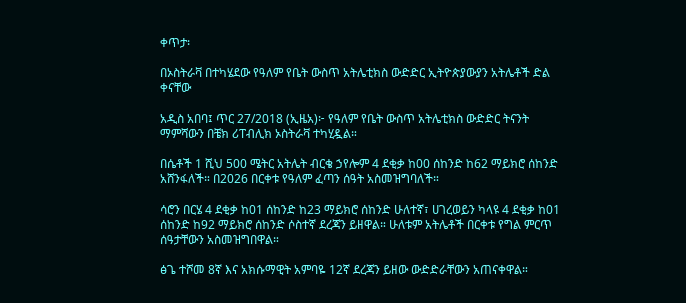ቀጥታ፡

በኦስትራቫ በተካሄደው የዓለም የቤት ውስጥ አትሌቲክስ ውድድር ኢትዮጵያውያን አትሌቶች ድል ቀናቸው

አዲስ አበባ፤ ጥር 27/2018 (ኢዜአ)፦ የዓለም የቤት ውስጥ አትሌቲክስ ውድድር ትናንት ማምሻውን በቼክ ሪፐብሊክ ኦስትራቫ ተካሂዷል።

በሴቶች 1 ሺህ 500 ሜትር አትሌት ብርቄ ኃየሎም 4 ደቂቃ ከ00 ሰከንድ ከ62 ማይክሮ ሰከንድ አሸንፋለች። በ2026 በርቀቱ የዓለም ፈጣን ሰዓት አስመዝግባለች።

ሳሮን በርሄ 4 ደቂቃ ከ01 ሰከንድ ከ23 ማይክሮ ሰከንድ ሁለተኛ፣ ሀገረወይን ካላዩ 4 ደቂቃ ከ01 ሰከንድ ከ92 ማይክሮ ሰከንድ ሶስተኛ ደረጃን ይዘዋል። ሁለቱም አትሌቶች በርቀቱ የግል ምርጥ ሰዓታቸውን አስመዝግበዋል።

ፅጌ ተሾመ 8ኛ እና አክሱማዊት አምባዬ 12ኛ ደረጃን ይዘው ውድድራቸውን አጠናቀዋል።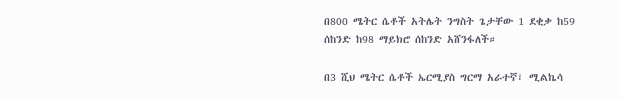በ800 ሜትር ሴቶች አትሌት ንግስት ጌታቸው 1 ደቂቃ ከ59 ሰከንድ ከ98 ማይክሮ ሰከንድ አሸንፋለች።

በ3 ሺህ ሜትር ሴቶች ኤርሚያስ ግርማ አራተኛ፣ ሚልኬሳ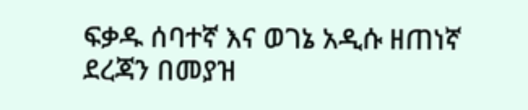ፍቃዱ ሰባተኛ እና ወገኔ አዲሱ ዘጠነኛ ደረጃን በመያዝ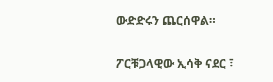ውድድሩን ጨርሰዋል።

ፖርቹጋላዊው ኢሳቅ ናደር ፣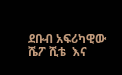ደቡብ አፍሪካዊው ሼፖ ሺቴ  እና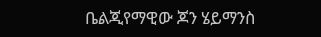ቤልጂየማዊው ጆን ሄይማንስ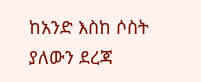ከአንድ እስከ ሶስት ያለውን ደረጃ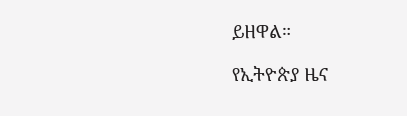ይዘዋል።

የኢትዮጵያ ዜና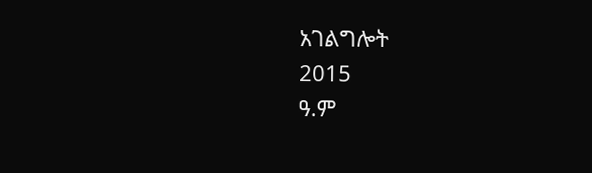አገልግሎት
2015
ዓ.ም